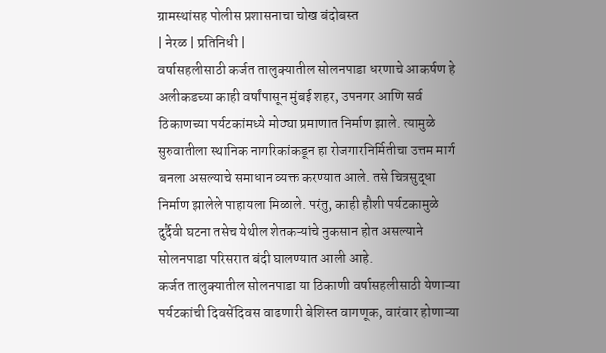ग्रामस्थांसह पोलीस प्रशासनाचा चोख बंदोबस्त
| नेरळ | प्रतिनिधी |
वर्षासहलीसाठी कर्जत तालुक्यातील सोलनपाडा धरणाचे आकर्षण हे अलीकडच्या काही वर्षांपासून मुंबई शहर, उपनगर आणि सर्व ठिकाणच्या पर्यटकांमध्ये मोठ्या प्रमाणात निर्माण झाले. त्यामुळे सुरुवातीला स्थानिक नागरिकांकडून हा रोजगारनिर्मितीचा उत्तम मार्ग बनला असल्याचे समाधान व्यक्त करण्यात आले. तसे चित्रसुद्धा निर्माण झालेले पाहायला मिळाले. परंतु, काही हौशी पर्यटकामुळे दुर्दैवी घटना तसेच येथील शेतकऱ्यांचे नुकसान होत असल्याने सोलनपाडा परिसरात बंदी घालण्यात आली आहे.
कर्जत तालुक्यातील सोलनपाडा या ठिकाणी वर्षासहलीसाठी येणाऱ्या पर्यटकांची दिवसेंदिवस वाढणारी बेशिस्त वागणूक, वारंवार होणाऱ्या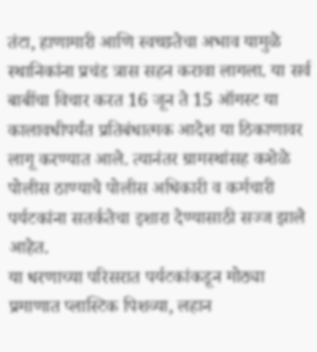तंटा, हाणामारी आणि स्वच्छतेचा अभाव यामुळे स्थानिकांना प्रचंड त्रास सहन करावा लागला. या सर्व बाबींचा विचार करत 16 जून ते 15 ऑगस्ट या कालावधीपर्यंत प्रतिबंधात्मक आदेश या ठिकाणावर लागू करण्यात आले. त्यानंतर ग्रामस्थांसह कशेळे पोलीस ठाण्याचे पोलीस अधिकारी व कर्मचारी पर्यटकांना सतर्कतेचा इशारा देण्यासाठी सज्ज झाले आहेत.
या धरणाच्या परिसरात पर्यटकांकडून मोठ्या प्रमाणात प्लास्टिक पिशव्या, लहान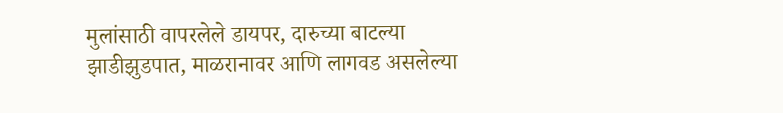मुलांसाठी वापरलेले डायपर, दारुच्या बाटल्या झाडीझुडपात, माळरानावर आणि लागवड असलेल्या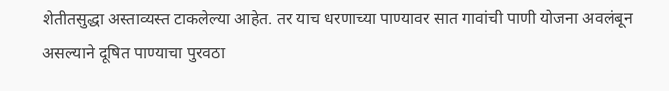शेतीतसुद्धा अस्ताव्यस्त टाकलेल्या आहेत. तर याच धरणाच्या पाण्यावर सात गावांची पाणी योजना अवलंबून असल्याने दूषित पाण्याचा पुरवठा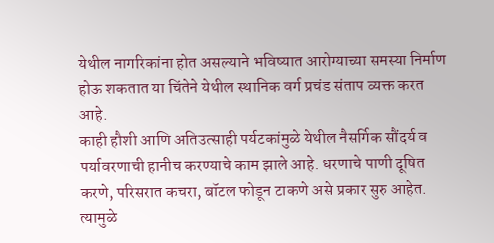येथील नागरिकांना होत असल्याने भविष्यात आरोग्याच्या समस्या निर्माण होऊ शकतात या चिंतेने येथील स्थानिक वर्ग प्रचंड संताप व्यक्त करत आहे.
काही हौशी आणि अतिउत्साही पर्यटकांमुळे येथील नैसर्गिक सौंदर्य व पर्यावरणाची हानीच करण्याचे काम झाले आहे. धरणाचे पाणी दूषित करणे, परिसरात कचरा, बॉटल फोडून टाकणे असे प्रकार सुरु आहेत. त्यामुळे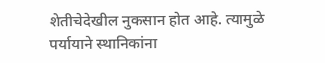शेतीचेदेखील नुकसान होत आहे. त्यामुळे पर्यायाने स्थानिकांना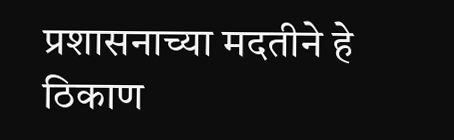प्रशासनाच्या मदतीने हे ठिकाण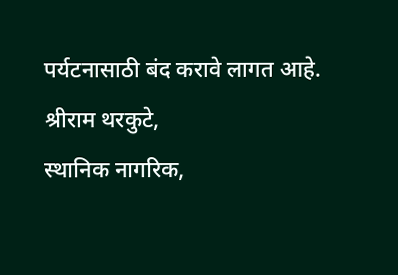पर्यटनासाठी बंद करावे लागत आहे.
श्रीराम थरकुटे,
स्थानिक नागरिक,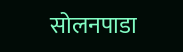सोलनपाडा